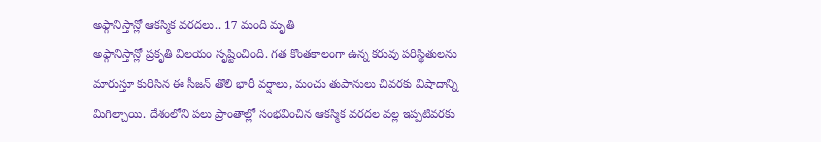అఫ్గానిస్తాన్లో ఆకస్మిక వరదలు.. 17 మంది మృతి
అఫ్గానిస్తాన్లో ప్రకృతి విలయం సృష్టించింది. గత కొంతకాలంగా ఉన్న కరువు పరిస్థితులను మారుస్తూ కురిసిన ఈ సీజన్ తొలి భారీ వర్షాలు, మంచు తుపానులు చివరకు విషాదాన్ని మిగిల్చాయి. దేశంలోని పలు ప్రాంతాల్లో సంభవించిన ఆకస్మిక వరదల వల్ల ఇప్పటివరకు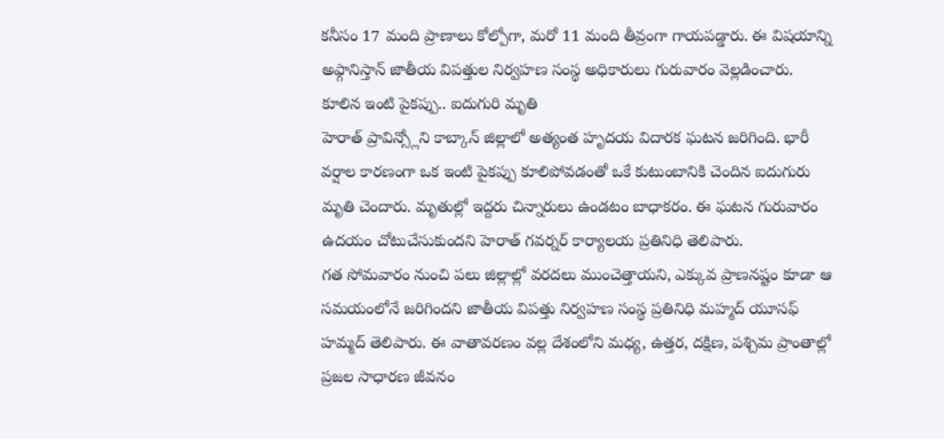కనీసం 17 మంది ప్రాణాలు కోల్పోగా, మరో 11 మంది తీవ్రంగా గాయపడ్డారు. ఈ విషయాన్ని అఫ్గానిస్తాన్ జాతీయ విపత్తుల నిర్వహణ సంస్థ అధికారులు గురువారం వెల్లడించారు.
కూలిన ఇంటి పైకప్పు.. ఐదుగురి మృతి
హెరాత్ ప్రావిన్స్లోని కాబ్కాన్ జిల్లాలో అత్యంత హృదయ విదారక ఘటన జరిగింది. భారీ వర్షాల కారణంగా ఒక ఇంటి పైకప్పు కూలిపోవడంతో ఒకే కుటుంబానికి చెందిన ఐదుగురు మృతి చెందారు. మృతుల్లో ఇద్దరు చిన్నారులు ఉండటం బాధాకరం. ఈ ఘటన గురువారం ఉదయం చోటుచేసుకుందని హెరాత్ గవర్నర్ కార్యాలయ ప్రతినిధి తెలిపారు.
గత సోమవారం నుంచి పలు జిల్లాల్లో వరదలు ముంచెత్తాయని, ఎక్కువ ప్రాణనష్టం కూడా ఆ సమయంలోనే జరిగిందని జాతీయ విపత్తు నిర్వహణ సంస్థ ప్రతినిధి మహ్మద్ యూసఫ్ హమ్మద్ తెలిపారు. ఈ వాతావరణం వల్ల దేశంలోని మధ్య, ఉత్తర, దక్షిణ, పశ్చిమ ప్రాంతాల్లో ప్రజల సాధారణ జీవనం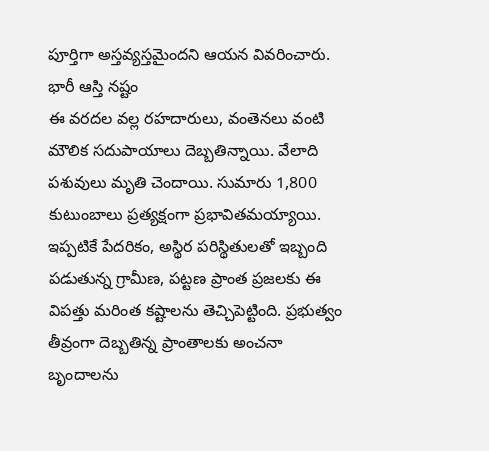పూర్తిగా అస్తవ్యస్తమైందని ఆయన వివరించారు.
భారీ ఆస్తి నష్టం
ఈ వరదల వల్ల రహదారులు, వంతెనలు వంటి మౌలిక సదుపాయాలు దెబ్బతిన్నాయి. వేలాది పశువులు మృతి చెందాయి. సుమారు 1,800 కుటుంబాలు ప్రత్యక్షంగా ప్రభావితమయ్యాయి. ఇప్పటికే పేదరికం, అస్థిర పరిస్థితులతో ఇబ్బంది పడుతున్న గ్రామీణ, పట్టణ ప్రాంత ప్రజలకు ఈ విపత్తు మరింత కష్టాలను తెచ్చిపెట్టింది. ప్రభుత్వం తీవ్రంగా దెబ్బతిన్న ప్రాంతాలకు అంచనా బృందాలను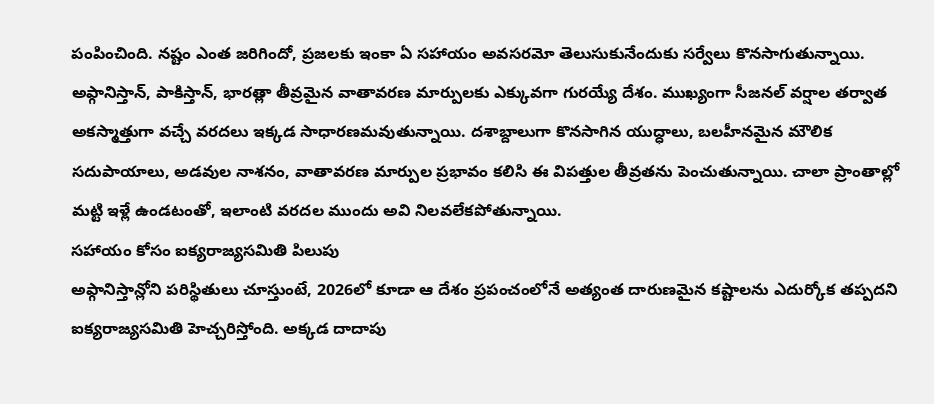పంపించింది. నష్టం ఎంత జరిగిందో, ప్రజలకు ఇంకా ఏ సహాయం అవసరమో తెలుసుకునేందుకు సర్వేలు కొనసాగుతున్నాయి.
అఫ్గానిస్తాన్, పాకిస్తాన్, భారత్లా తీవ్రమైన వాతావరణ మార్పులకు ఎక్కువగా గురయ్యే దేశం. ముఖ్యంగా సీజనల్ వర్షాల తర్వాత అకస్మాత్తుగా వచ్చే వరదలు ఇక్కడ సాధారణమవుతున్నాయి. దశాబ్దాలుగా కొనసాగిన యుద్ధాలు, బలహీనమైన మౌలిక సదుపాయాలు, అడవుల నాశనం, వాతావరణ మార్పుల ప్రభావం కలిసి ఈ విపత్తుల తీవ్రతను పెంచుతున్నాయి. చాలా ప్రాంతాల్లో మట్టి ఇళ్లే ఉండటంతో, ఇలాంటి వరదల ముందు అవి నిలవలేకపోతున్నాయి.
సహాయం కోసం ఐక్యరాజ్యసమితి పిలుపు
అఫ్గానిస్తాన్లోని పరిస్థితులు చూస్తుంటే, 2026లో కూడా ఆ దేశం ప్రపంచంలోనే అత్యంత దారుణమైన కష్టాలను ఎదుర్కోక తప్పదని ఐక్యరాజ్యసమితి హెచ్చరిస్తోంది. అక్కడ దాదాపు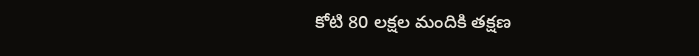కోటి 80 లక్షల మందికి తక్షణ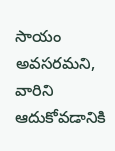సాయం అవసరమని, వారిని ఆదుకోవడానికి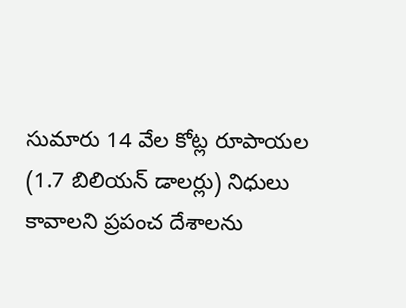సుమారు 14 వేల కోట్ల రూపాయల (1.7 బిలియన్ డాలర్లు) నిధులు కావాలని ప్రపంచ దేశాలను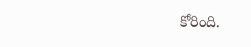కోరింది.